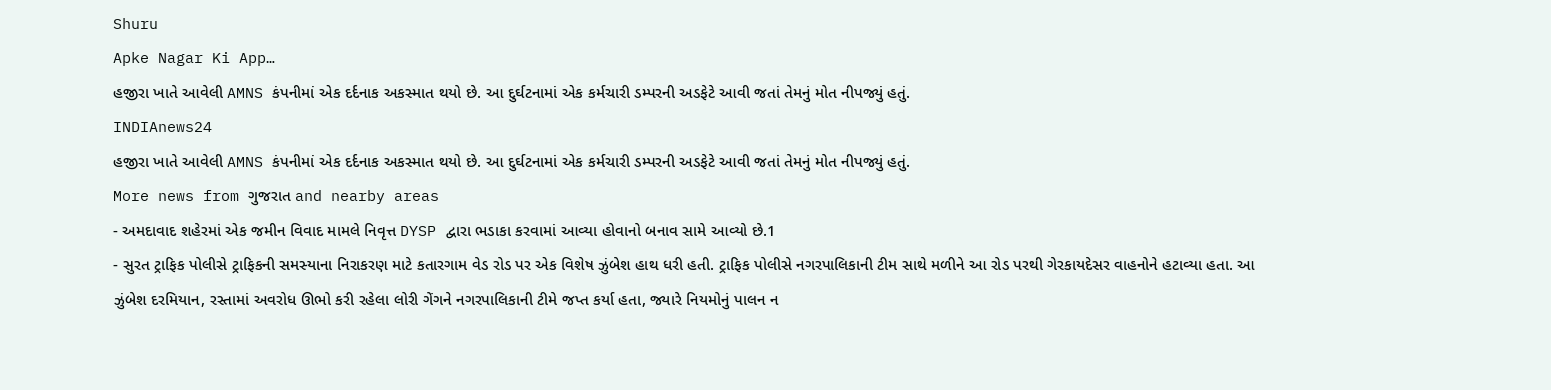Shuru
Apke Nagar Ki App…
હજીરા ખાતે આવેલી AMNS કંપનીમાં એક દર્દનાક અકસ્માત થયો છે. આ દુર્ઘટનામાં એક કર્મચારી ડમ્પરની અડફેટે આવી જતાં તેમનું મોત નીપજ્યું હતું.
INDIAnews24
હજીરા ખાતે આવેલી AMNS કંપનીમાં એક દર્દનાક અકસ્માત થયો છે. આ દુર્ઘટનામાં એક કર્મચારી ડમ્પરની અડફેટે આવી જતાં તેમનું મોત નીપજ્યું હતું.
More news from ગુજરાત and nearby areas
- અમદાવાદ શહેરમાં એક જમીન વિવાદ મામલે નિવૃત્ત DYSP દ્વારા ભડાકા કરવામાં આવ્યા હોવાનો બનાવ સામે આવ્યો છે.1
- સુરત ટ્રાફિક પોલીસે ટ્રાફિકની સમસ્યાના નિરાકરણ માટે કતારગામ વેડ રોડ પર એક વિશેષ ઝુંબેશ હાથ ધરી હતી. ટ્રાફિક પોલીસે નગરપાલિકાની ટીમ સાથે મળીને આ રોડ પરથી ગેરકાયદેસર વાહનોને હટાવ્યા હતા. આ ઝુંબેશ દરમિયાન, રસ્તામાં અવરોધ ઊભો કરી રહેલા લોરી ગેંગને નગરપાલિકાની ટીમે જપ્ત કર્યા હતા, જ્યારે નિયમોનું પાલન ન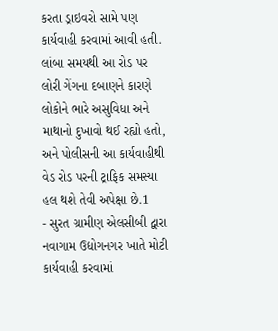કરતા ડ્રાઇવરો સામે પણ કાર્યવાહી કરવામાં આવી હતી. લાંબા સમયથી આ રોડ પર લોરી ગેંગના દબાણને કારણે લોકોને ભારે અસુવિધા અને માથાનો દુખાવો થઈ રહ્યો હતો, અને પોલીસની આ કાર્યવાહીથી વેડ રોડ પરની ટ્રાફિક સમસ્યા હલ થશે તેવી અપેક્ષા છે.1
- સુરત ગ્રામીણ એલસીબી દ્વારા નવાગામ ઉદ્યોગનગર ખાતે મોટી કાર્યવાહી કરવામાં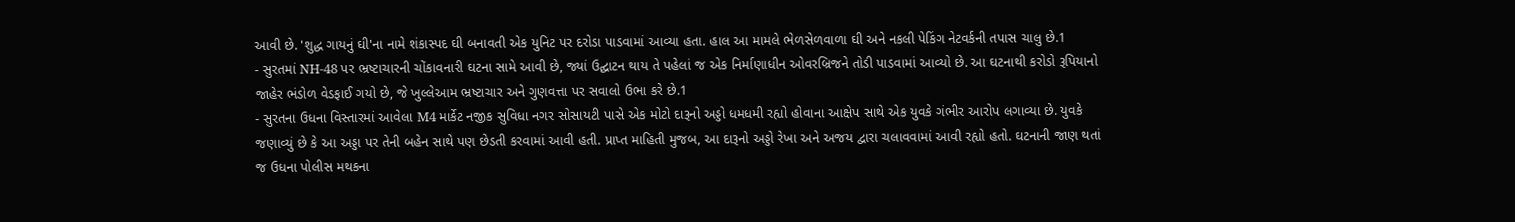આવી છે. 'શુદ્ધ ગાયનું ઘી'ના નામે શંકાસ્પદ ઘી બનાવતી એક યુનિટ પર દરોડા પાડવામાં આવ્યા હતા. હાલ આ મામલે ભેળસેળવાળા ઘી અને નકલી પેકિંગ નેટવર્કની તપાસ ચાલુ છે.1
- સુરતમાં NH-48 પર ભ્રષ્ટાચારની ચોંકાવનારી ઘટના સામે આવી છે, જ્યાં ઉદ્ઘાટન થાય તે પહેલાં જ એક નિર્માણાધીન ઓવરબ્રિજને તોડી પાડવામાં આવ્યો છે. આ ઘટનાથી કરોડો રૂપિયાનો જાહેર ભંડોળ વેડફાઈ ગયો છે, જે ખુલ્લેઆમ ભ્રષ્ટાચાર અને ગુણવત્તા પર સવાલો ઉભા કરે છે.1
- સુરતના ઉધના વિસ્તારમાં આવેલા M4 માર્કેટ નજીક સુવિધા નગર સોસાયટી પાસે એક મોટો દારૂનો અડ્ડો ધમધમી રહ્યો હોવાના આક્ષેપ સાથે એક યુવકે ગંભીર આરોપ લગાવ્યા છે. યુવકે જણાવ્યું છે કે આ અડ્ડા પર તેની બહેન સાથે પણ છેડતી કરવામાં આવી હતી. પ્રાપ્ત માહિતી મુજબ, આ દારૂનો અડ્ડો રેખા અને અજય દ્વારા ચલાવવામાં આવી રહ્યો હતો. ઘટનાની જાણ થતાં જ ઉધના પોલીસ મથકના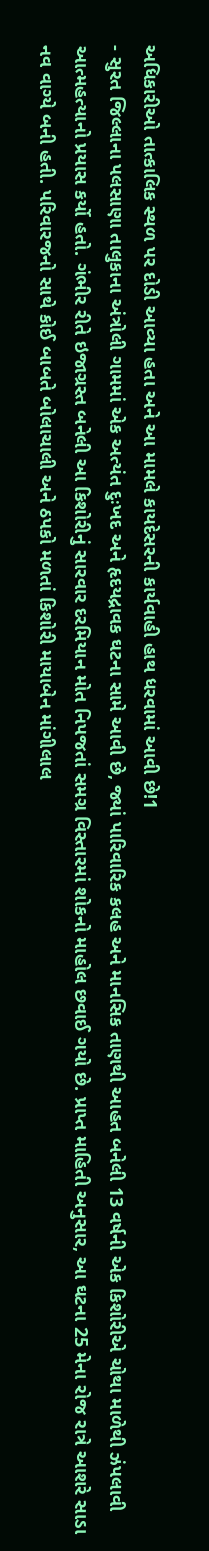અધિકારીઓ તાત્કાલિક સ્થળ પર દોડી આવ્યા હતા અને આ મામલે કાયદેસરની કાર્યવાહી હાથ ધરવામાં આવી છે!1
- સુરત જિલ્લાના પલસાણા તાલુકાના અંત્રોલી ગામમાં એક અત્યંત દુઃખદ અને હૃદયદ્રાવક ઘટના સામે આવી છે, જ્યાં પારિવારિક કલહ અને માનસિક તાણથી આહત બનેલી 13 વર્ષની એક કિશોરીએ ચોથા માળેથી ઝંપલાવી આત્મહત્યાનો પ્રયાસ કર્યો હતો. ગંભીર રીતે ઇજાગ્રસ્ત બનેલી આ કિશોરીનું સારવાર દરમિયાન મોત નિપજતાં સમગ્ર વિસ્તારમાં શોકનો માહોલ છવાઈ ગયો છે. પ્રાપ્ત માહિતી અનુસાર, આ ઘટના 25 મેના રોજ રાત્રે આશરે સાડા નવ વાગ્યે બની હતી. પરિવારજનો સાથે કોઈ બાબતે બોલાચાલી અને ઠપકો મળતાં કિશોરી માયાબેન માંગીલાલ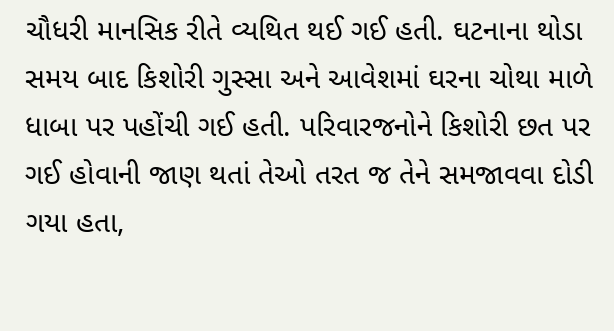ચૌધરી માનસિક રીતે વ્યથિત થઈ ગઈ હતી. ઘટનાના થોડા સમય બાદ કિશોરી ગુસ્સા અને આવેશમાં ઘરના ચોથા માળે ધાબા પર પહોંચી ગઈ હતી. પરિવારજનોને કિશોરી છત પર ગઈ હોવાની જાણ થતાં તેઓ તરત જ તેને સમજાવવા દોડી ગયા હતા,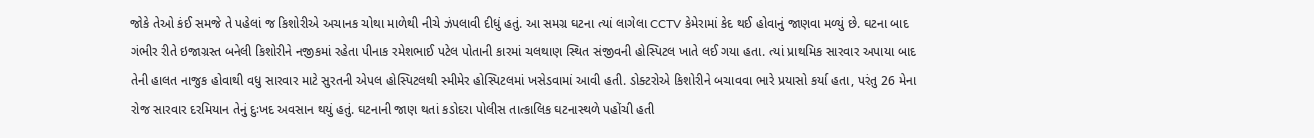જોકે તેઓ કંઈ સમજે તે પહેલાં જ કિશોરીએ અચાનક ચોથા માળેથી નીચે ઝંપલાવી દીધું હતું. આ સમગ્ર ઘટના ત્યાં લાગેલા CCTV કેમેરામાં કેદ થઈ હોવાનું જાણવા મળ્યું છે. ઘટના બાદ ગંભીર રીતે ઇજાગ્રસ્ત બનેલી કિશોરીને નજીકમાં રહેતા પીનાક રમેશભાઈ પટેલ પોતાની કારમાં ચલથાણ સ્થિત સંજીવની હોસ્પિટલ ખાતે લઈ ગયા હતા. ત્યાં પ્રાથમિક સારવાર અપાયા બાદ તેની હાલત નાજુક હોવાથી વધુ સારવાર માટે સુરતની એપલ હોસ્પિટલથી સ્મીમેર હોસ્પિટલમાં ખસેડવામાં આવી હતી. ડોક્ટરોએ કિશોરીને બચાવવા ભારે પ્રયાસો કર્યા હતા, પરંતુ 26 મેના રોજ સારવાર દરમિયાન તેનું દુઃખદ અવસાન થયું હતું. ઘટનાની જાણ થતાં કડોદરા પોલીસ તાત્કાલિક ઘટનાસ્થળે પહોંચી હતી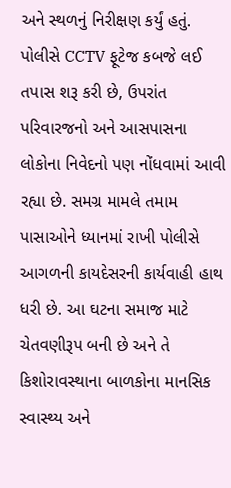અને સ્થળનું નિરીક્ષણ કર્યું હતું. પોલીસે CCTV ફૂટેજ કબજે લઈ તપાસ શરૂ કરી છે, ઉપરાંત પરિવારજનો અને આસપાસના લોકોના નિવેદનો પણ નોંધવામાં આવી રહ્યા છે. સમગ્ર મામલે તમામ પાસાઓને ધ્યાનમાં રાખી પોલીસે આગળની કાયદેસરની કાર્યવાહી હાથ ધરી છે. આ ઘટના સમાજ માટે ચેતવણીરૂપ બની છે અને તે કિશોરાવસ્થાના બાળકોના માનસિક સ્વાસ્થ્ય અને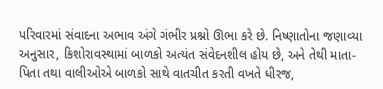પરિવારમાં સંવાદના અભાવ અંગે ગંભીર પ્રશ્નો ઊભા કરે છે. નિષ્ણાતોના જણાવ્યા અનુસાર, કિશોરાવસ્થામાં બાળકો અત્યંત સંવેદનશીલ હોય છે, અને તેથી માતા-પિતા તથા વાલીઓએ બાળકો સાથે વાતચીત કરતી વખતે ધીરજ,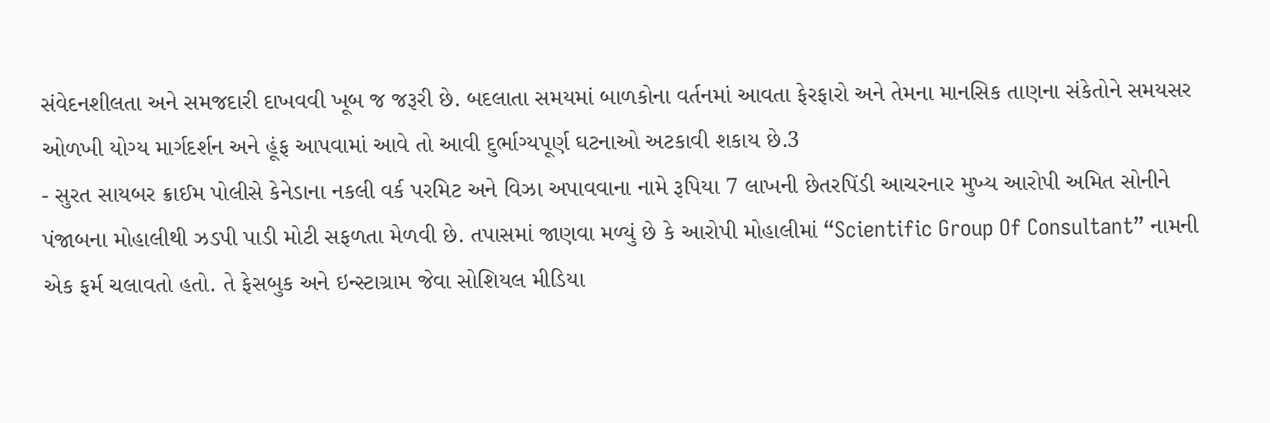સંવેદનશીલતા અને સમજદારી દાખવવી ખૂબ જ જરૂરી છે. બદલાતા સમયમાં બાળકોના વર્તનમાં આવતા ફેરફારો અને તેમના માનસિક તાણના સંકેતોને સમયસર ઓળખી યોગ્ય માર્ગદર્શન અને હૂંફ આપવામાં આવે તો આવી દુર્ભાગ્યપૂર્ણ ઘટનાઓ અટકાવી શકાય છે.3
- સુરત સાયબર ક્રાઈમ પોલીસે કેનેડાના નકલી વર્ક પરમિટ અને વિઝા અપાવવાના નામે રૂપિયા 7 લાખની છેતરપિંડી આચરનાર મુખ્ય આરોપી અમિત સોનીને પંજાબના મોહાલીથી ઝડપી પાડી મોટી સફળતા મેળવી છે. તપાસમાં જાણવા મળ્યું છે કે આરોપી મોહાલીમાં “Scientific Group Of Consultant” નામની એક ફર્મ ચલાવતો હતો. તે ફેસબુક અને ઇન્સ્ટાગ્રામ જેવા સોશિયલ મીડિયા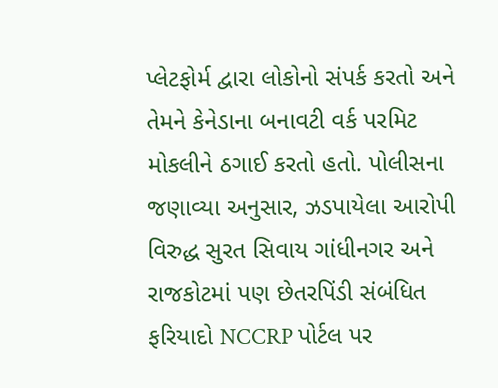પ્લેટફોર્મ દ્વારા લોકોનો સંપર્ક કરતો અને તેમને કેનેડાના બનાવટી વર્ક પરમિટ મોકલીને ઠગાઈ કરતો હતો. પોલીસના જણાવ્યા અનુસાર, ઝડપાયેલા આરોપી વિરુદ્ધ સુરત સિવાય ગાંધીનગર અને રાજકોટમાં પણ છેતરપિંડી સંબંધિત ફરિયાદો NCCRP પોર્ટલ પર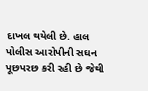દાખલ થયેલી છે. હાલ પોલીસ આરોપીની સઘન પૂછપરછ કરી રહી છે જેથી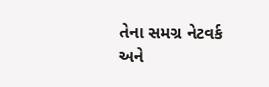તેના સમગ્ર નેટવર્ક અને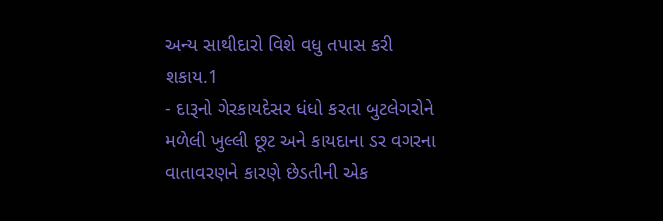અન્ય સાથીદારો વિશે વધુ તપાસ કરી શકાય.1
- દારૂનો ગેરકાયદેસર ધંધો કરતા બુટલેગરોને મળેલી ખુલ્લી છૂટ અને કાયદાના ડર વગરના વાતાવરણને કારણે છેડતીની એક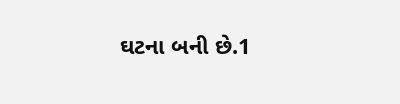ઘટના બની છે.1